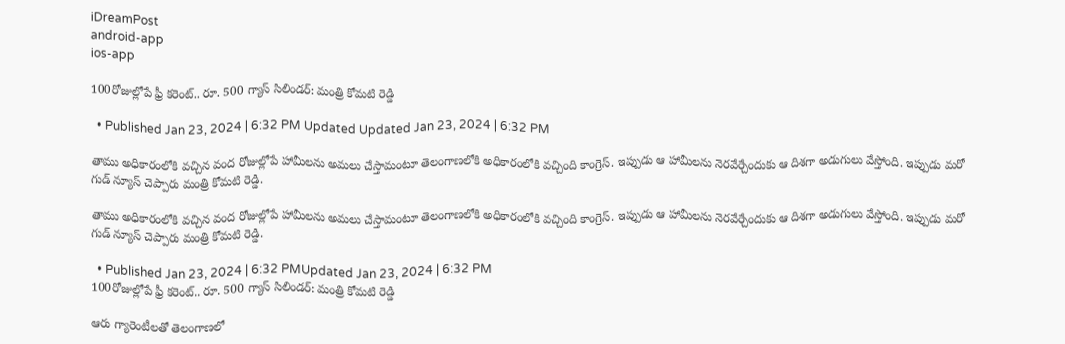iDreamPost
android-app
ios-app

100రోజుల్లోపే ఫ్రీ కరెంట్.. రూ. 500 గ్యాస్ సిలిండర్: మంత్రి కోమటి రెడ్డి

  • Published Jan 23, 2024 | 6:32 PM Updated Updated Jan 23, 2024 | 6:32 PM

తాము అధికారంలోకి వచ్చిన వంద రోజుల్లోపే హామీలను అమలు చేస్తామంటూ తెలంగాణలోకి అధికారంలోకి వచ్చింది కాంగ్రెస్. ఇప్పుడు ఆ హామీలను నెరవేర్చేందుకు ఆ దిశగా అడుగులు వేస్తోంది. ఇప్పుడు మరో గుడ్ న్యూస్ చెప్పారు మంత్రి కోమటి రెడ్డి.

తాము అధికారంలోకి వచ్చిన వంద రోజుల్లోపే హామీలను అమలు చేస్తామంటూ తెలంగాణలోకి అధికారంలోకి వచ్చింది కాంగ్రెస్. ఇప్పుడు ఆ హామీలను నెరవేర్చేందుకు ఆ దిశగా అడుగులు వేస్తోంది. ఇప్పుడు మరో గుడ్ న్యూస్ చెప్పారు మంత్రి కోమటి రెడ్డి.

  • Published Jan 23, 2024 | 6:32 PMUpdated Jan 23, 2024 | 6:32 PM
100రోజుల్లోపే ఫ్రీ కరెంట్.. రూ. 500 గ్యాస్ సిలిండర్: మంత్రి కోమటి రెడ్డి

ఆరు గ్యారెంటీలతో తెలంగాణలో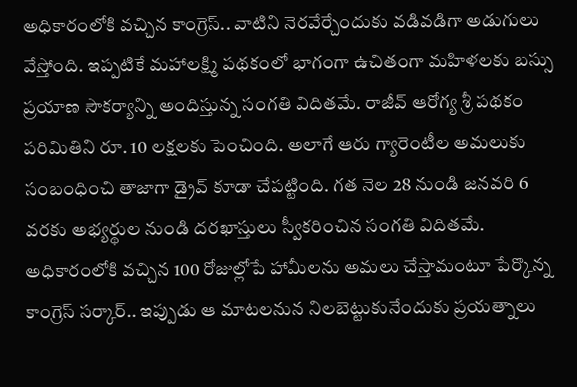అధికారంలోకి వచ్చిన కాంగ్రెస్.. వాటిని నెరవేర్చేందుకు వడివడిగా అడుగులు వేస్తోంది. ఇప్పటికే మహాలక్ష్మి పథకంలో భాగంగా ఉచితంగా మహిళలకు బస్సు ప్రయాణ సౌకర్యాన్ని అందిస్తున్న సంగతి విదితమే. రాజీవ్ ఆరోగ్య శ్రీ పథకం పరిమితిని రూ. 10 లక్షలకు పెంచింది. అలాగే ఆరు గ్యారెంటీల అమలుకు సంబంధించి తాజాగా డ్రైవ్ కూడా చేపట్టింది. గత నెల 28 నుండి జనవరి 6 వరకు అభ్యర్థుల నుండి దరఖాస్తులు స్వీకరించిన సంగతి విదితమే. అధికారంలోకి వచ్చిన 100 రోజుల్లోపే హామీలను అమలు చేస్తామంటూ పేర్కొన్న కాంగ్రెస్ సర్కార్.. ఇప్పుడు ఆ మాటలనున నిలబెట్టుకునేందుకు ప్రయత్నాలు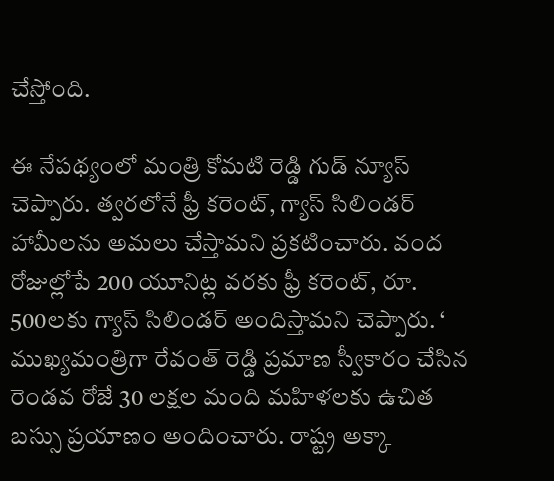చేస్తోంది.

ఈ నేపథ్యంలో మంత్రి కోమటి రెడ్డి గుడ్ న్యూస్ చెప్పారు. త్వరలోనే ఫ్రీ కరెంట్, గ్యాస్ సిలిండర్ హామీలను అమలు చేస్తామని ప్రకటించారు. వంద రోజుల్లోపే 200 యూనిట్ల వరకు ఫ్రీ కరెంట్, రూ. 500లకు గ్యాస్ సిలిండర్ అందిస్తామని చెప్పారు. ‘ ముఖ్యమంత్రిగా రేవంత్ రెడ్డి ప్రమాణ స్వీకారం చేసిన రెండవ రోజే 30 లక్షల మంది మహిళలకు ఉచిత బస్సు ప్రయాణం అందించారు. రాష్ట్ర అక్కా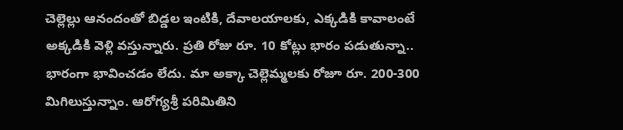చెల్లెల్లు ఆనందంతో బిడ్డల ఇంటికి, దేవాలయాలకు, ఎక్కడికి కావాలంటే అక్కడికి వెళ్లి వస్తున్నారు. ప్రతి రోజు రూ. 10 కోట్లు భారం పడుతున్నా.. భారంగా భావించడం లేదు. మా అక్కా చెల్లెమ్మలకు రోజూ రూ. 200-300 మిగిలుస్తున్నాం. ఆరోగ్యశ్రీ పరిమితిని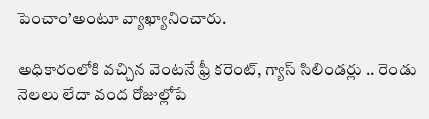పెంచాం’అంటూ వ్యాఖ్యానించారు.

అధికారంలోకి వచ్చిన వెంటనే ఫ్రీ కరెంట్, గ్యాస్ సిలిండర్లు .. రెండు నెలలు లేదా వంద రోజుల్లోపే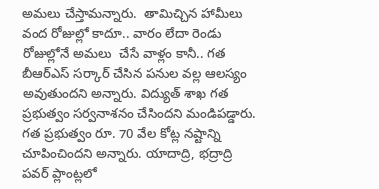అమలు చేస్తామన్నారు.  తామిచ్చిన హామీలు వంద రోజుల్లో కాదూ.. వారం లేదా రెండు రోజుల్లోనే అమలు  చేసే వాళ్లం కానీ.. గత బీఆర్ఎస్ సర్కార్ చేసిన పనుల వల్ల ఆలస్యం అవుతుందని అన్నారు. విద్యుత్ శాఖ గత ప్రభుత్వం సర్వనాశనం చేసిందని మండిపడ్డారు. గత ప్రభుత్వం రూ. 70 వేల కోట్ల నష్టాన్ని చూపించిందని అన్నారు. యాదాద్రి, భద్రాద్రి పవర్ ప్లాంట్లలో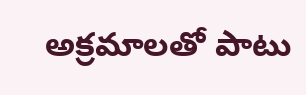అక్రమాలతో పాటు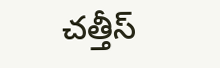చత్తీస్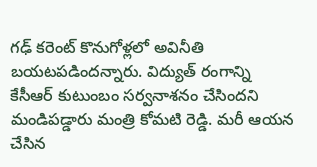గఢ్ కరెంట్ కొనుగోళ్లలో అవినీతి బయటపడిందన్నారు. విద్యుత్ రంగాన్ని కేసీఆర్ కుటుంబం సర్వనాశనం చేసిందని మండిపడ్డారు మంత్రి కోమటి రెడ్డి. మరీ ఆయన చేసిన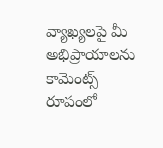వ్యాఖ్యలపై మీ అభిప్రాయాలను కామెంట్స్ రూపంలో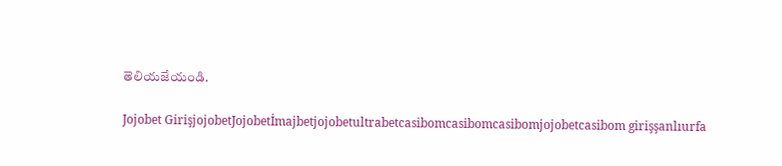తెలియజేయండి.

Jojobet GirişjojobetJojobetİmajbetjojobetultrabetcasibomcasibomcasibomjojobetcasibom girişşanlıurfa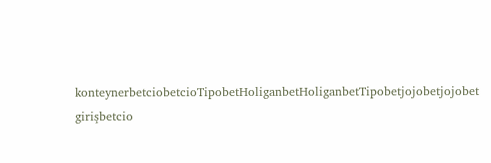konteynerbetciobetcioTipobetHoliganbetHoliganbetTipobetjojobetjojobet girişbetcio